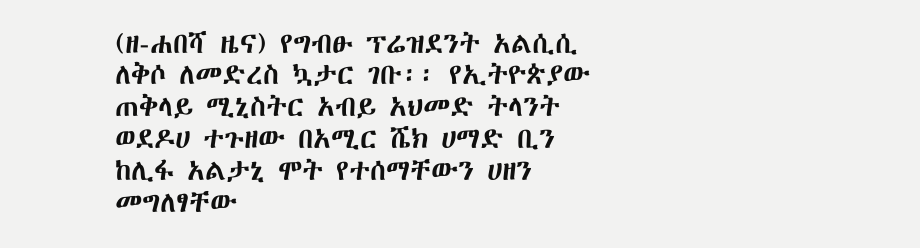(ዘ-ሐበሻ ዜና) የግብፁ ፕሬዝደንት አልሲሲ ለቅሶ ለመድረስ ኳታር ገቡ፡፡ የኢትዮጵያው ጠቅላይ ሚኒስትር አብይ አህመድ ትላንት ወደዶሀ ተጉዘው በአሚር ሼክ ሀማድ ቢን ከሊፋ አልታኒ ሞት የተሰማቸውን ሀዘን መግለፃቸው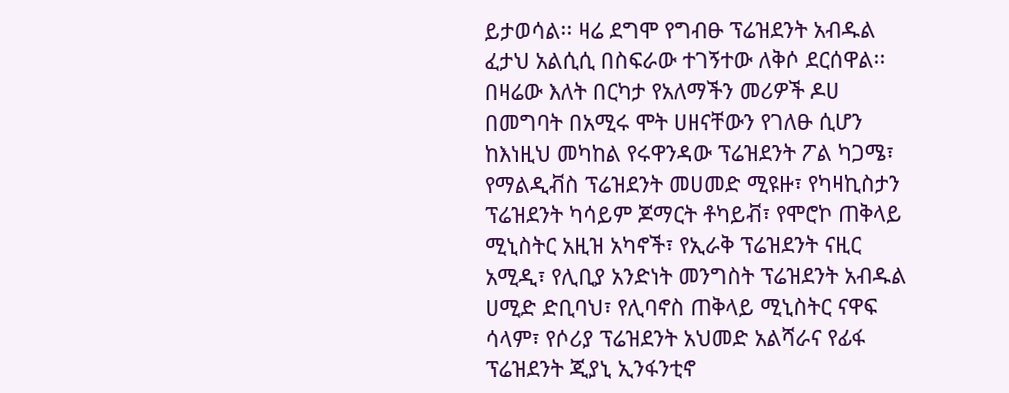ይታወሳል፡፡ ዛሬ ደግሞ የግብፁ ፕሬዝደንት አብዱል ፈታህ አልሲሲ በስፍራው ተገኝተው ለቅሶ ደርሰዋል፡፡
በዛሬው እለት በርካታ የአለማችን መሪዎች ዶሀ በመግባት በአሚሩ ሞት ሀዘናቸውን የገለፁ ሲሆን ከእነዚህ መካከል የሩዋንዳው ፕሬዝደንት ፖል ካጋሜ፣ የማልዲቭስ ፕሬዝደንት መሀመድ ሚዩዙ፣ የካዛኪስታን ፕሬዝደንት ካሳይም ጆማርት ቶካይቭ፣ የሞሮኮ ጠቅላይ ሚኒስትር አዚዝ አካኖች፣ የኢራቅ ፕሬዝደንት ናዚር አሚዲ፣ የሊቢያ አንድነት መንግስት ፕሬዝደንት አብዱል ሀሚድ ድቢባህ፣ የሊባኖስ ጠቅላይ ሚኒስትር ናዋፍ ሳላም፣ የሶሪያ ፕሬዝደንት አህመድ አልሻራና የፊፋ ፕሬዝደንት ጂያኒ ኢንፋንቲኖ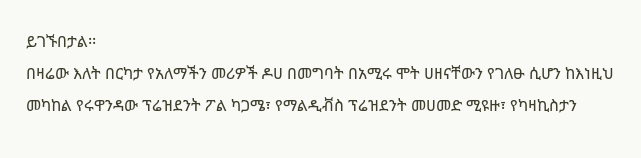ይገኙበታል፡፡
በዛሬው እለት በርካታ የአለማችን መሪዎች ዶሀ በመግባት በአሚሩ ሞት ሀዘናቸውን የገለፁ ሲሆን ከእነዚህ መካከል የሩዋንዳው ፕሬዝደንት ፖል ካጋሜ፣ የማልዲቭስ ፕሬዝደንት መሀመድ ሚዩዙ፣ የካዛኪስታን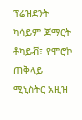ፕሬዝደንት ካሳይም ጆማርት ቶካይቭ፣ የሞሮኮ ጠቅላይ ሚኒስትር አዚዝ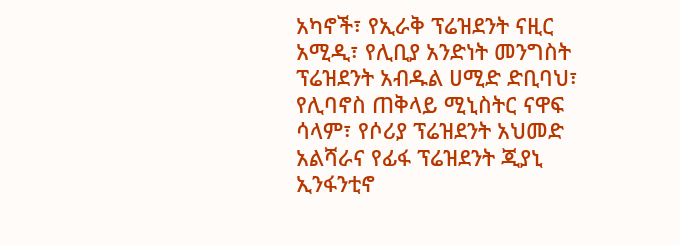አካኖች፣ የኢራቅ ፕሬዝደንት ናዚር አሚዲ፣ የሊቢያ አንድነት መንግስት ፕሬዝደንት አብዱል ሀሚድ ድቢባህ፣ የሊባኖስ ጠቅላይ ሚኒስትር ናዋፍ ሳላም፣ የሶሪያ ፕሬዝደንት አህመድ አልሻራና የፊፋ ፕሬዝደንት ጂያኒ ኢንፋንቲኖ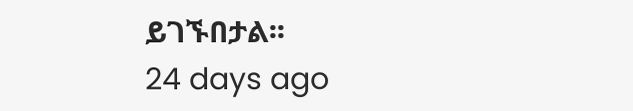ይገኙበታል፡፡
24 days ago